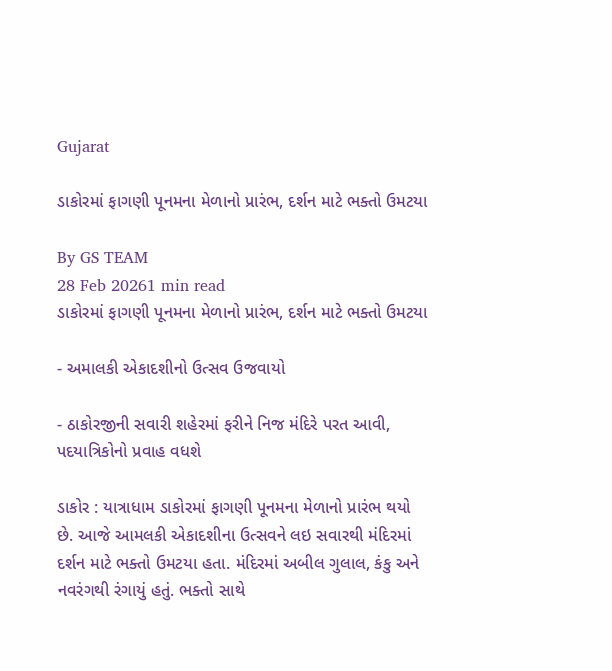Gujarat

ડાકોરમાં ફાગણી પૂનમના મેળાનો પ્રારંભ, દર્શન માટે ભક્તો ઉમટયા

By GS TEAM
28 Feb 20261 min read
ડાકોરમાં ફાગણી પૂનમના મેળાનો પ્રારંભ, દર્શન માટે ભક્તો ઉમટયા

- અમાલકી એકાદશીનો ઉત્સવ ઉજવાયો

- ઠાકોરજીની સવારી શહેરમાં ફરીને નિજ મંદિરે પરત આવી, પદયાત્રિકોનો પ્રવાહ વધશે

ડાકોર : યાત્રાધામ ડાકોરમાં ફાગણી પૂનમના મેળાનો પ્રારંભ થયો છે. આજે આમલકી એકાદશીના ઉત્સવને લઇ સવારથી મંદિરમાં દર્શન માટે ભક્તો ઉમટયા હતા. મંદિરમાં અબીલ ગુલાલ, કંકુ અને નવરંગથી રંગાયું હતું. ભક્તો સાથે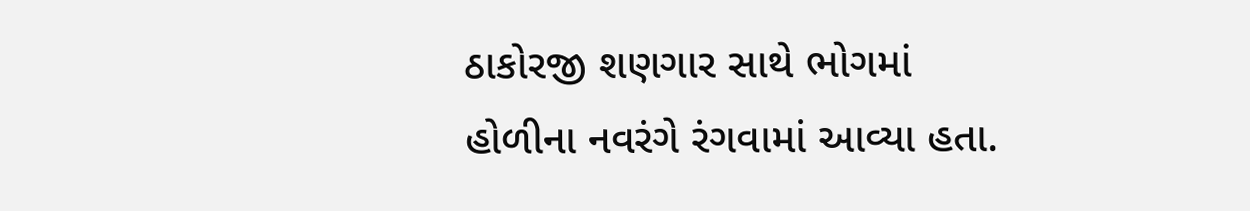ઠાકોરજી શણગાર સાથે ભોગમાં હોળીના નવરંગે રંગવામાં આવ્યા હતા.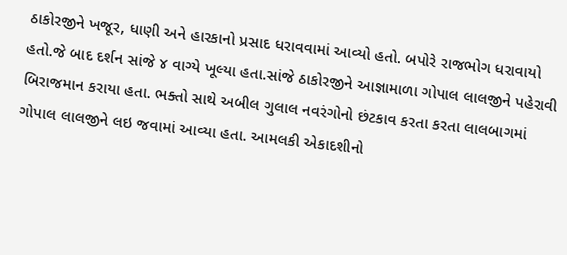ઠાકોરજીને ખજૂર, ધાણી અને હારકાનો પ્રસાદ ધરાવવામાં આવ્યો હતો. બપોરે રાજભોગ ધરાવાયો હતો.જે બાદ દર્શન સાંજે ૪ વાગ્યે ખૂલ્યા હતા.સાંજે ઠાકોરજીને આજ્ઞામાળા ગોપાલ લાલજીને પહેરાવી બિરાજમાન કરાયા હતા. ભક્તો સાથે અબીલ ગુલાલ નવરંગોનો છંટકાવ કરતા કરતા લાલબાગમાં ગોપાલ લાલજીને લઇ જવામાં આવ્યા હતા. આમલકી એકાદશીનો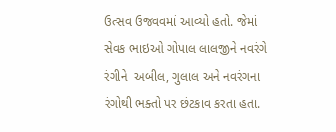ઉત્સવ ઉજવવમાં આવ્યો હતો. જેમાં સેવક ભાઇઓ ગોપાલ લાલજીને નવરંગે રંગીને  અબીલ, ગુલાલ અને નવરંગના રંગોથી ભક્તો પર છંટકાવ કરતા હતા.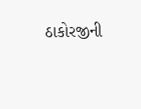ઠાકોરજીની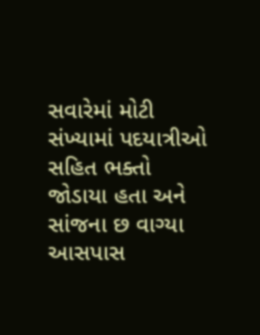સવારેમાં મોટી સંખ્યામાં પદયાત્રીઓ સહિત ભક્તો જોડાયા હતા અને સાંજના છ વાગ્યા આસપાસ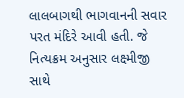લાલબાગથી ભાગવાનની સવાર પરત મંદિરે આવી હતી. જે નિત્યક્રમ અનુસાર લક્ષ્મીજી સાથે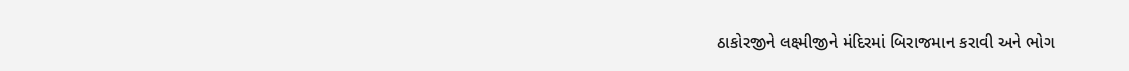ઠાકોરજીને લક્ષ્મીજીને મંદિરમાં બિરાજમાન કરાવી અને ભોગ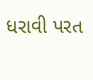ધરાવી પરત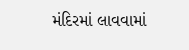મંદિરમાં લાવવામાં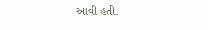આવી હતી.